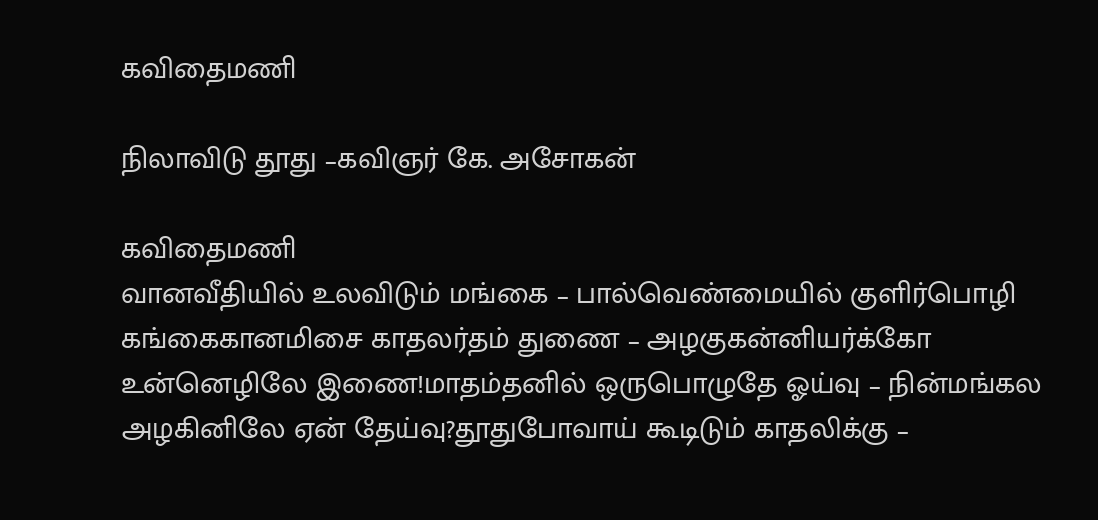கவிதைமணி

நிலாவிடு தூது –கவிஞர் கே. அசோகன்

கவிதைமணி
வானவீதியில் உலவிடும் மங்கை – பால்வெண்மையில் குளிர்பொழி கங்கைகானமிசை காதலர்தம் துணை – அழகுகன்னியர்க்கோ உன்னெழிலே இணை!மாதம்தனில் ஒருபொழுதே ஓய்வு – நின்மங்கல அழகினிலே ஏன் தேய்வு?தூதுபோவாய் கூடிடும் காதலிக்கு –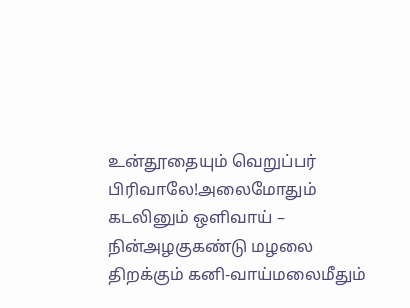உன்தூதையும் வெறுப்பர் பிரிவாலே!அலைமோதும் கடலினும் ஒளிவாய் – நின்அழகுகண்டு மழலை திறக்கும் கனி-வாய்மலைமீதும்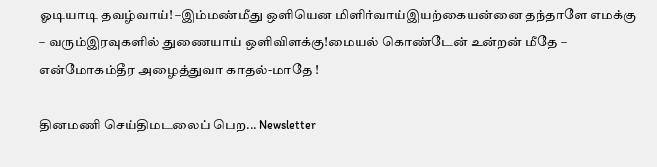ஓடியாடி தவழ்வாய்! –இம்மண்மீது ஒளியென மிளிர்வாய்இயற்கையன்னை தந்தாளே எமக்கு – வரும்இரவுகளில் துணையாய் ஒளிவிளக்கு!மையல் கொண்டேன் உன்றன் மீதே – என்மோகம்தீர அழைத்துவா காதல்-மாதே !

தினமணி செய்திமடலைப் பெற... Newsletter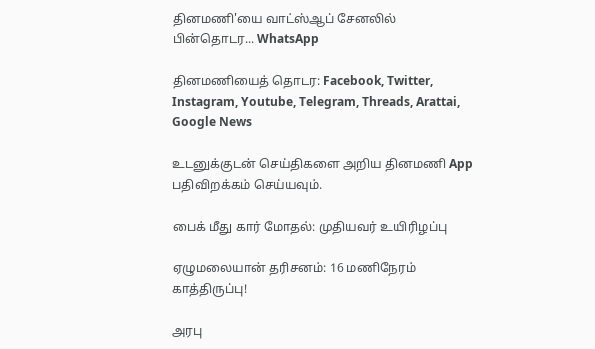தினமணி'யை வாட்ஸ்ஆப் சேனலில் பின்தொடர... WhatsApp

தினமணியைத் தொடர: Facebook, Twitter, Instagram, Youtube, Telegram, Threads, Arattai, Google News

உடனுக்குடன் செய்திகளை அறிய தினமணி App பதிவிறக்கம் செய்யவும்.

பைக் மீது கார் மோதல்: முதியவர் உயிரிழப்பு

ஏழுமலையான் தரிசனம்: 16 மணிநேரம் காத்திருப்பு!

அரபு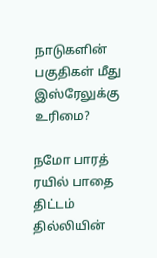நாடுகளின் பகுதிகள் மீது இஸ்ரேலுக்கு உரிமை?

நமோ பாரத் ரயில் பாதை திட்டம் தில்லியின்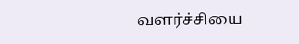வளர்ச்சியை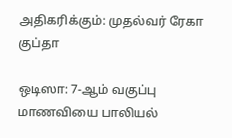அதிகரிக்கும்: முதல்வர் ரேகா குப்தா

ஒடிஸா: 7-ஆம் வகுப்பு மாணவியை பாலியல்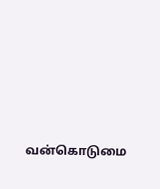வன்கொடுமை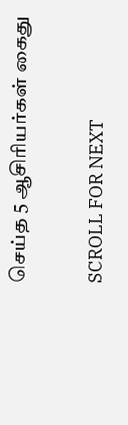செய்த 5 ஆசிரியர்கள் கைது

SCROLL FOR NEXT